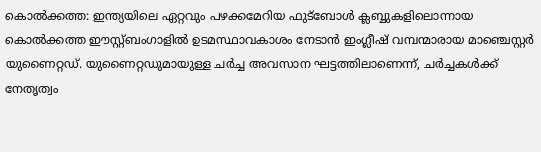കൊല്‍ക്കത്ത: ഇന്ത്യയിലെ ഏറ്റവും പഴക്കമേറിയ ഫുട്ബോള്‍ ക്ലബ്ബുകളിലൊന്നായ കൊല്‍ക്കത്ത ഈസ്റ്റ്ബംഗാളില്‍ ഉടമസ്ഥാവകാശം നേടാന്‍ ഇംഗ്ലീഷ് വമ്പന്മാരായ മാഞ്ചെസ്റ്റര്‍ യുണൈറ്റഡ്. യുണൈറ്റഡുമായുള്ള ചര്‍ച്ച അവസാന ഘട്ടത്തിലാണെന്ന്, ചര്‍ച്ചകള്‍ക്ക് നേതൃത്വം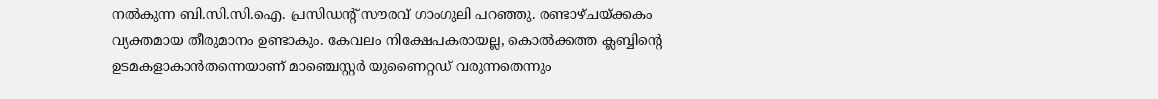നല്‍കുന്ന ബി.സി.സി.ഐ. പ്രസിഡന്റ് സൗരവ് ഗാംഗുലി പറഞ്ഞു. രണ്ടാഴ്ചയ്ക്കകം വ്യക്തമായ തീരുമാനം ഉണ്ടാകും. കേവലം നിക്ഷേപകരായല്ല, കൊല്‍ക്കത്ത ക്ലബ്ബിന്റെ ഉടമകളാകാന്‍തന്നെയാണ് മാഞ്ചെസ്റ്റര്‍ യുണൈറ്റഡ് വരുന്നതെന്നും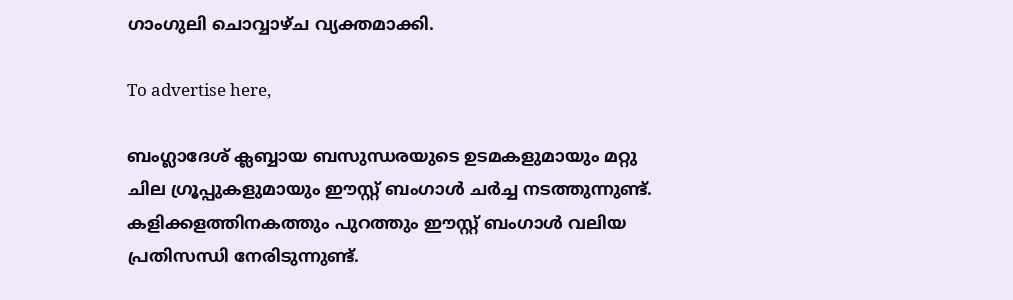ഗാംഗുലി ചൊവ്വാഴ്ച വ്യക്തമാക്കി.

To advertise here,

ബംഗ്ലാദേശ് ക്ലബ്ബായ ബസുന്ധരയുടെ ഉടമകളുമായും മറ്റു ചില ഗ്രൂപ്പുകളുമായും ഈസ്റ്റ് ബംഗാള്‍ ചര്‍ച്ച നടത്തുന്നുണ്ട്. കളിക്കളത്തിനകത്തും പുറത്തും ഈസ്റ്റ് ബംഗാള്‍ വലിയ പ്രതിസന്ധി നേരിടുന്നുണ്ട്.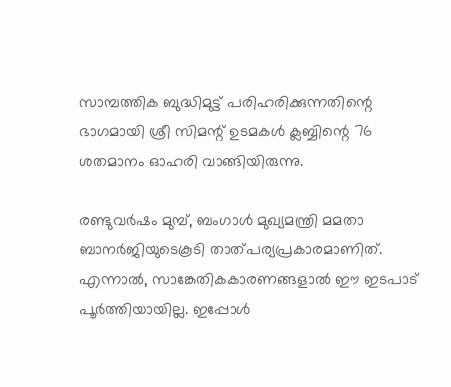സാമ്പത്തിക ബുദ്ധിമുട്ട് പരിഹരിക്കുന്നതിന്റെ ഭാഗമായി ശ്രീ സിമന്റ് ഉടമകള്‍ ക്ലബ്ബിന്റെ 76 ശതമാനം ഓഹരി വാങ്ങിയിരുന്നു.

രണ്ടുവര്‍ഷം മുമ്പ്, ബംഗാള്‍ മുഖ്യമന്ത്രി മമതാ ബാനര്‍ജിയുടെകൂടി താത്പര്യപ്രകാരമാണിത്. എന്നാല്‍, സാങ്കേതികകാരണങ്ങളാല്‍ ഈ ഇടപാട് പൂര്‍ത്തിയായില്ല. ഇപ്പോള്‍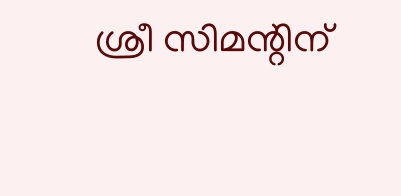ശ്രീ സിമന്റിന്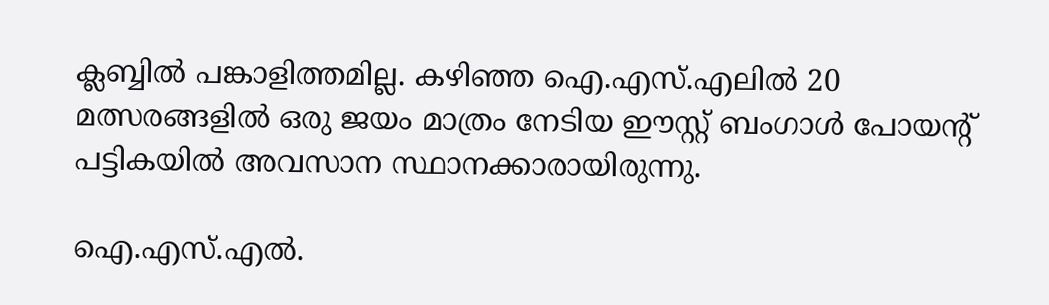ക്ലബ്ബില്‍ പങ്കാളിത്തമില്ല. കഴിഞ്ഞ ഐ.എസ്.എലില്‍ 20 മത്സരങ്ങളില്‍ ഒരു ജയം മാത്രം നേടിയ ഈസ്റ്റ് ബംഗാള്‍ പോയന്റ് പട്ടികയില്‍ അവസാന സ്ഥാനക്കാരായിരുന്നു.

ഐ.എസ്.എല്‍.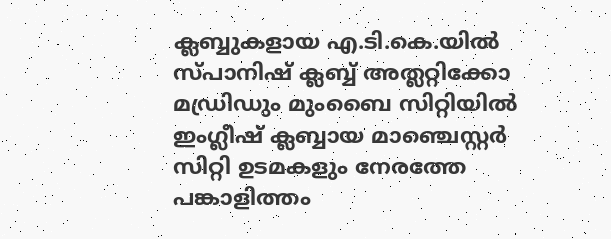ക്ലബ്ബുകളായ എ.ടി.കെ.യില്‍ സ്പാനിഷ് ക്ലബ്ബ് അത്ലറ്റിക്കോ മഡ്രിഡും മുംബൈ സിറ്റിയില്‍ ഇംഗ്ലീഷ് ക്ലബ്ബായ മാഞ്ചെസ്റ്റര്‍ സിറ്റി ഉടമകളും നേരത്തേ പങ്കാളിത്തം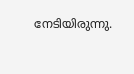നേടിയിരുന്നു.